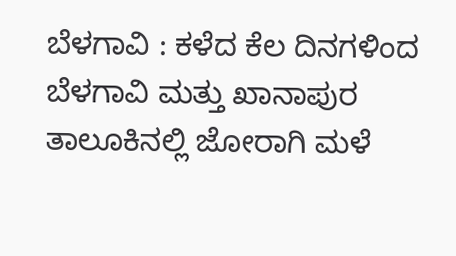ಬೆಳಗಾವಿ : ಕಳೆದ ಕೆಲ ದಿನಗಳಿಂದ ಬೆಳಗಾವಿ ಮತ್ತು ಖಾನಾಪುರ ತಾಲೂಕಿನಲ್ಲಿ ಜೋರಾಗಿ ಮಳೆ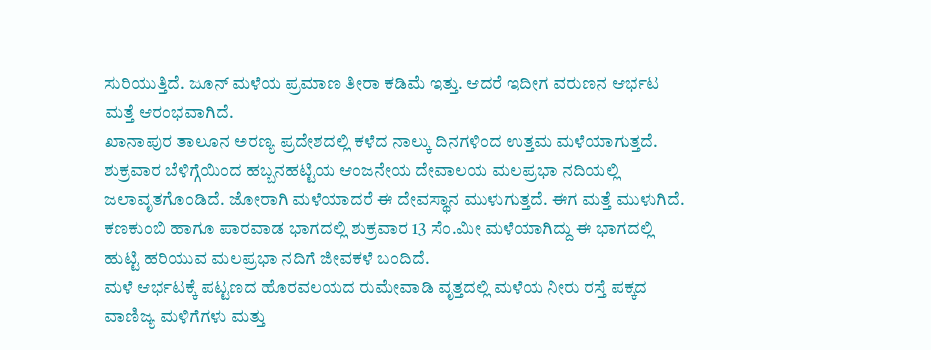ಸುರಿಯುತ್ತಿದೆ. ಜೂನ್ ಮಳೆಯ ಪ್ರಮಾಣ ತೀರಾ ಕಡಿಮೆ ಇತ್ತು. ಆದರೆ ಇದೀಗ ವರುಣನ ಆರ್ಭಟ ಮತ್ತೆ ಆರಂಭವಾಗಿದೆ.
ಖಾನಾಪುರ ತಾಲೂನ ಅರಣ್ಯ ಪ್ರದೇಶದಲ್ಲಿ ಕಳೆದ ನಾಲ್ಕು ದಿನಗಳಿಂದ ಉತ್ತಮ ಮಳೆಯಾಗುತ್ತದೆ. ಶುಕ್ರವಾರ ಬೆಳಿಗ್ಗೆಯಿಂದ ಹಬ್ಬನಹಟ್ಟಿಯ ಆಂಜನೇಯ ದೇವಾಲಯ ಮಲಪ್ರಭಾ ನದಿಯಲ್ಲಿ ಜಲಾವೃತಗೊಂಡಿದೆ. ಜೋರಾಗಿ ಮಳೆಯಾದರೆ ಈ ದೇವಸ್ಥಾನ ಮುಳುಗುತ್ತದೆ. ಈಗ ಮತ್ತೆ ಮುಳುಗಿದೆ.
ಕಣಕುಂಬಿ ಹಾಗೂ ಪಾರವಾಡ ಭಾಗದಲ್ಲಿ ಶುಕ್ರವಾರ 13 ಸೆಂ.ಮೀ ಮಳೆಯಾಗಿದ್ದು ಈ ಭಾಗದಲ್ಲಿ ಹುಟ್ಟಿ ಹರಿಯುವ ಮಲಪ್ರಭಾ ನದಿಗೆ ಜೀವಕಳೆ ಬಂದಿದೆ.
ಮಳೆ ಆರ್ಭಟಕ್ಕೆ ಪಟ್ಟಣದ ಹೊರವಲಯದ ರುಮೇವಾಡಿ ವೃತ್ತದಲ್ಲಿ ಮಳೆಯ ನೀರು ರಸ್ತೆ ಪಕ್ಕದ ವಾಣಿಜ್ಯ ಮಳಿಗೆಗಳು ಮತ್ತು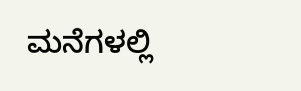ಮನೆಗಳಲ್ಲಿ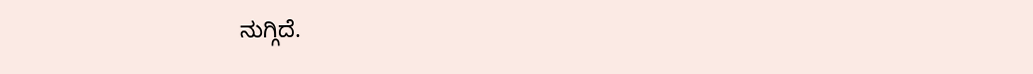ನುಗ್ಗಿದೆ.